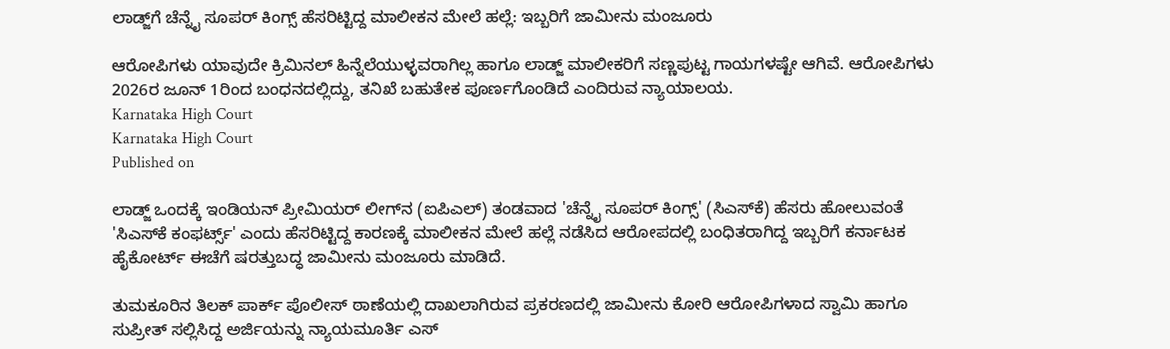ಲಾಡ್ಜ್‌ಗೆ ಚೆನ್ನೈ ಸೂಪರ್ ಕಿಂಗ್ಸ್ ಹೆಸರಿಟ್ಟಿದ್ದ ಮಾಲೀಕನ ಮೇಲೆ ಹಲ್ಲೆ: ಇಬ್ಬರಿಗೆ ಜಾಮೀನು ಮಂಜೂರು

ಆರೋಪಿಗಳು ಯಾವುದೇ ಕ್ರಿಮಿನಲ್ ಹಿನ್ನೆಲೆಯುಳ್ಳವರಾಗಿಲ್ಲ ಹಾಗೂ ಲಾಡ್ಜ್ ಮಾಲೀಕರಿಗೆ ಸಣ್ಣಪುಟ್ಟ ಗಾಯಗಳಷ್ಟೇ ಆಗಿವೆ. ಆರೋಪಿಗಳು 2026ರ ಜೂನ್ 1ರಿಂದ ಬಂಧನದಲ್ಲಿದ್ದು, ತನಿಖೆ ಬಹುತೇಕ ಪೂರ್ಣಗೊಂಡಿದೆ ಎಂದಿರುವ ನ್ಯಾಯಾಲಯ.
Karnataka High Court
Karnataka High Court
Published on

ಲಾಡ್ಜ್ ಒಂದಕ್ಕೆ ಇಂಡಿಯನ್ ಪ್ರೀಮಿಯರ್ ಲೀಗ್‌ನ (ಐಪಿಎಲ್‌) ತಂಡವಾದ 'ಚೆನ್ನೈ ಸೂಪರ್ ಕಿಂಗ್ಸ್' (ಸಿಎಸ್‌ಕೆ) ಹೆಸರು ಹೋಲುವಂತೆ 'ಸಿಎಸ್‌ಕೆ ಕಂಫರ್ಟ್ಸ್' ಎಂದು ಹೆಸರಿಟ್ಟಿದ್ದ ಕಾರಣಕ್ಕೆ ಮಾಲೀಕನ ಮೇಲೆ ಹಲ್ಲೆ ನಡೆಸಿದ ಆರೋಪದಲ್ಲಿ ಬಂಧಿತರಾಗಿದ್ದ ಇಬ್ಬರಿಗೆ ಕರ್ನಾಟಕ ಹೈಕೋರ್ಟ್ ಈಚೆಗೆ ಷರತ್ತುಬದ್ಧ ಜಾಮೀನು ಮಂಜೂರು ಮಾಡಿದೆ.

ತುಮಕೂರಿನ ತಿಲಕ್ ಪಾರ್ಕ್ ಪೊಲೀಸ್ ಠಾಣೆಯಲ್ಲಿ ದಾಖಲಾಗಿರುವ ಪ್ರಕರಣದಲ್ಲಿ ಜಾಮೀ‌ನು ಕೋರಿ ಆರೋಪಿಗಳಾದ ಸ್ವಾಮಿ ಹಾಗೂ ಸುಪ್ರೀತ್ ಸಲ್ಲಿಸಿದ್ದ ಅರ್ಜಿಯನ್ನು ನ್ಯಾಯಮೂರ್ತಿ ಎಸ್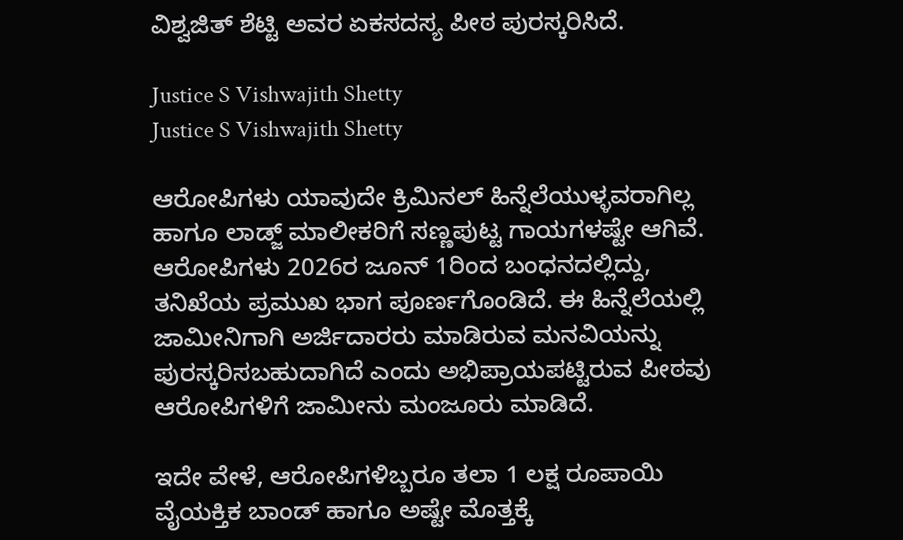ವಿಶ್ವಜಿತ್ ಶೆಟ್ಟಿ ಅವರ ಏಕಸದಸ್ಯ ಪೀಠ ಪುರಸ್ಕರಿಸಿದೆ.

Justice S Vishwajith Shetty
Justice S Vishwajith Shetty

ಆರೋಪಿಗಳು ಯಾವುದೇ ಕ್ರಿಮಿನಲ್ ಹಿನ್ನೆಲೆಯುಳ್ಳವರಾಗಿಲ್ಲ ಹಾಗೂ ಲಾಡ್ಜ್ ಮಾಲೀಕರಿಗೆ ಸಣ್ಣಪುಟ್ಟ ಗಾಯಗಳಷ್ಟೇ ಆಗಿವೆ. ಆರೋಪಿಗಳು 2026ರ ಜೂನ್ 1ರಿಂದ ಬಂಧನದಲ್ಲಿದ್ದು, ತನಿಖೆಯ ಪ್ರಮುಖ ಭಾಗ ಪೂರ್ಣಗೊಂಡಿದೆ. ಈ ಹಿನ್ನೆಲೆಯಲ್ಲಿ ಜಾಮೀನಿಗಾಗಿ ಅರ್ಜಿದಾರರು ಮಾಡಿರುವ ಮನವಿಯನ್ನು ಪುರಸ್ಕರಿಸಬಹುದಾಗಿದೆ ಎಂದು ಅಭಿಪ್ರಾಯಪಟ್ಟಿರುವ ಪೀಠವು ಆರೋಪಿಗಳಿಗೆ ಜಾಮೀನು ಮಂಜೂರು ಮಾಡಿದೆ.

ಇದೇ ವೇಳೆ, ಆರೋಪಿಗಳಿಬ್ಬರೂ ತಲಾ 1 ಲಕ್ಷ ರೂಪಾಯಿ ವೈಯಕ್ತಿಕ ಬಾಂಡ್ ಹಾಗೂ ಅಷ್ಟೇ ಮೊತ್ತಕ್ಕೆ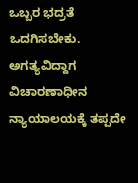ಒಬ್ಬರ ಭದ್ರತೆ ಒದಗಿಸಬೇಕು. ಅಗತ್ಯವಿದ್ದಾಗ ವಿಚಾರಣಾಧೀನ ನ್ಯಾಯಾಲಯಕ್ಕೆ ತಪ್ಪದೇ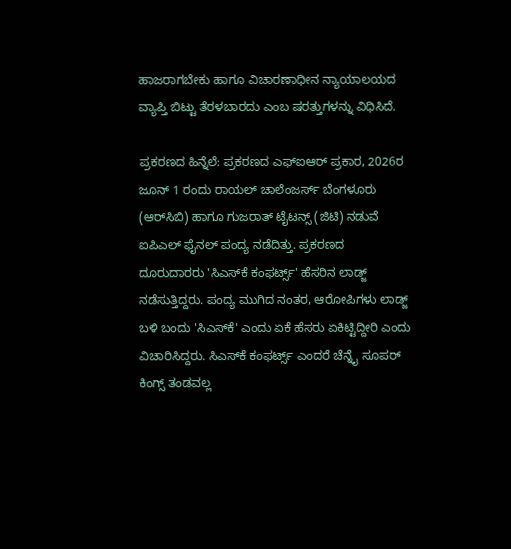ಹಾಜರಾಗಬೇಕು ಹಾಗೂ ವಿಚಾರಣಾಧೀನ ನ್ಯಾಯಾಲಯದ ವ್ಯಾಪ್ತಿ ಬಿಟ್ಟು ತೆರಳಬಾರದು ಎಂಬ ಷರತ್ತುಗಳನ್ನು ವಿಧಿಸಿದೆ.

ಪ್ರಕರಣದ ಹಿನ್ನೆಲೆ: ಪ್ರಕರಣದ ಎಫ್‌ಐಆರ್ ಪ್ರಕಾರ, 2026ರ ಜೂನ್ 1 ರಂದು ರಾಯಲ್ ಚಾಲೆಂಜರ್ಸ್ ಬೆಂಗಳೂರು (ಆರ್‌ಸಿಬಿ) ಹಾಗೂ ಗುಜರಾತ್ ಟೈಟನ್ಸ್ (ಜಿಟಿ) ನಡುವೆ ಐಪಿಎಲ್ ಫೈನಲ್ ಪಂದ್ಯ ನಡೆದಿತ್ತು. ಪ್ರಕರಣದ ದೂರುದಾರರು 'ಸಿಎಸ್‌ಕೆ ಕಂಫರ್ಟ್ಸ್' ಹೆಸರಿನ ಲಾಡ್ಜ್ ನಡೆಸುತ್ತಿದ್ದರು. ಪಂದ್ಯ ಮುಗಿದ ನಂತರ, ಆರೋಪಿಗಳು ಲಾಡ್ಜ್ ಬಳಿ ಬಂದು 'ಸಿಎಸ್‌ಕೆ' ಎಂದು ಏಕೆ ಹೆಸರು ಏಕಿಟ್ಟಿದ್ದೀರಿ ಎಂದು ವಿಚಾರಿಸಿದ್ದರು. ಸಿಎಸ್‌ಕೆ ಕಂಫರ್ಟ್ಸ್ ಎಂದರೆ ಚೆನ್ನೈ ಸೂಪರ್ ಕಿಂಗ್ಸ್ ತಂಡವಲ್ಲ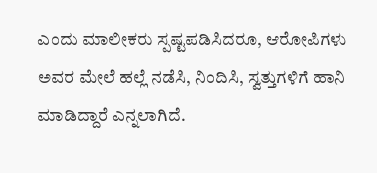ಎಂದು ಮಾಲೀಕರು ಸ್ಪಷ್ಟಪಡಿಸಿದರೂ, ಆರೋಪಿಗಳು ಅವರ ಮೇಲೆ ಹಲ್ಲೆ ನಡೆಸಿ, ನಿಂದಿಸಿ, ಸ್ವತ್ತುಗಳಿಗೆ ಹಾನಿ ಮಾಡಿದ್ದಾರೆ ಎನ್ನಲಾಗಿದೆ.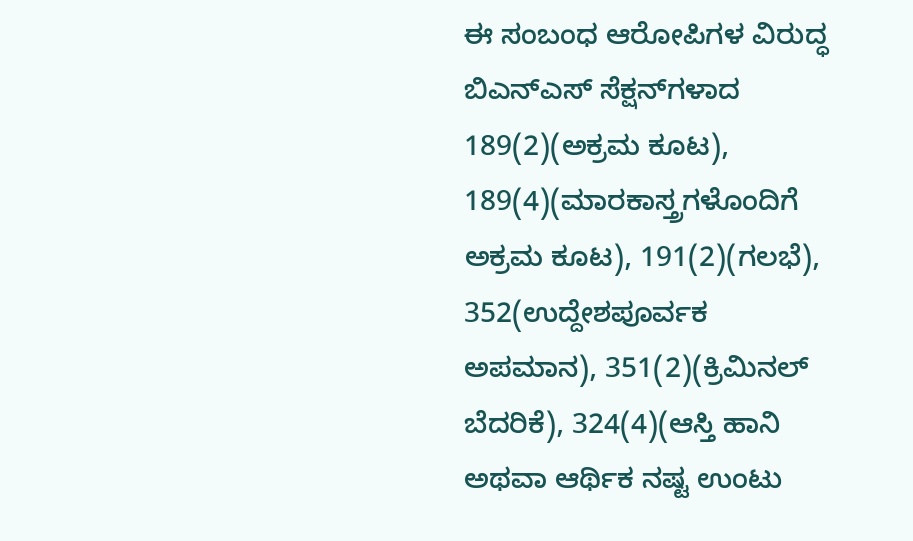ಈ ಸಂಬಂಧ ಆರೋಪಿಗಳ ವಿರುದ್ಧ ಬಿಎನ್‌ಎಸ್ ಸೆಕ್ಷನ್‌ಗಳಾದ 189(2)(ಅಕ್ರಮ ಕೂಟ), 189(4)(ಮಾರಕಾಸ್ತ್ರಗಳೊಂದಿಗೆ ಅಕ್ರಮ ಕೂಟ), 191(2)(ಗಲಭೆ), 352(ಉದ್ದೇಶಪೂರ್ವಕ ಅಪಮಾನ), 351(2)(ಕ್ರಿಮಿನಲ್ ಬೆದರಿಕೆ), 324(4)(ಆಸ್ತಿ ಹಾನಿ ಅಥವಾ ಆರ್ಥಿಕ ನಷ್ಟ ಉಂಟು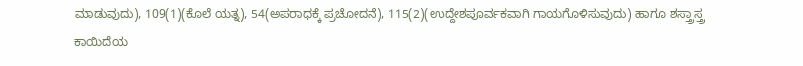ಮಾಡುವುದು), 109(1)(ಕೊಲೆ ಯತ್ನ), 54(ಅಪರಾಧಕ್ಕೆ ಪ್ರಚೋದನೆ), 115(2)(ಉದ್ದೇಶಪೂರ್ವಕವಾಗಿ ಗಾಯಗೊಳಿಸುವುದು) ಹಾಗೂ ಶಸ್ತ್ರಾಸ್ತ್ರ ಕಾಯಿದೆಯ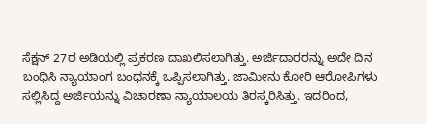ಸೆಕ್ಷನ್ 27ರ ಅಡಿಯಲ್ಲಿ ಪ್ರಕರಣ ದಾಖಲಿಸಲಾಗಿತ್ತು. ಅರ್ಜಿದಾರರನ್ನು ಅದೇ ದಿನ ಬಂಧಿಸಿ ನ್ಯಾಯಾಂಗ ಬಂಧನಕ್ಕೆ ಒಪ್ಪಿಸಲಾಗಿತ್ತು. ಜಾಮೀನು ಕೋರಿ ಆರೋಪಿಗಳು ಸಲ್ಲಿಸಿದ್ದ ಅರ್ಜಿಯನ್ನು ವಿಚಾರಣಾ ನ್ಯಾಯಾಲಯ ತಿರಸ್ಕರಿಸಿತ್ತು. ಇದರಿಂದ,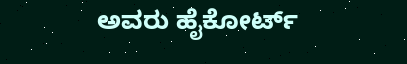ಅವರು ಹೈಕೋರ್ಟ್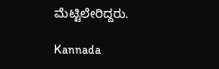ಮೆಟ್ಟಿಲೇರಿದ್ದರು.

Kannada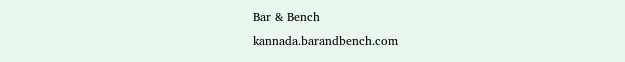Bar & Bench
kannada.barandbench.com